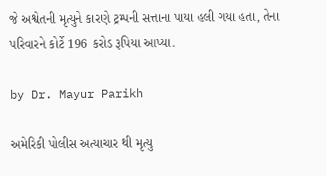જે અશ્વેતની મૃત્યુને કારણે ટ્રમ્પની સત્તાના પાયા હલી ગયા હતા, તેના પરિવારને કોર્ટે 196 કરોડ રૂપિયા આપ્યા.

by Dr. Mayur Parikh

અમેરિકી પોલીસ અત્યાચાર થી મૃત્યુ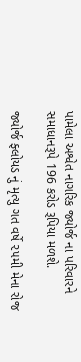પામેલા અશ્વેત નાગરિક જ્યોર્જ ના પરિવારને સમાધાનરૂપે 196 કરોડ રૂપિયા મળશે.

જ્યોર્જ ફ્લોયડ નું મૃત્યુ ગત વર્ષે ૨૫મી મેના રોજ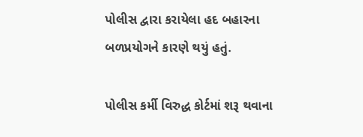પોલીસ દ્વારા કરાયેલા હદ બહારના બળપ્રયોગને કારણે થયું હતું.

પોલીસ કર્મી વિરુદ્ધ કોર્ટમાં શરૂ થવાના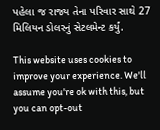પહેલા જ રાજ્ય તેના પરિવાર સાથે 27 મિલિયન ડોલરનું સેટલમેન્ટ કર્યું.

This website uses cookies to improve your experience. We'll assume you're ok with this, but you can opt-out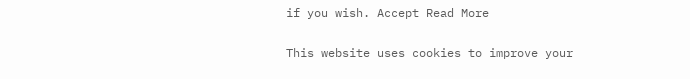if you wish. Accept Read More

This website uses cookies to improve your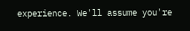experience. We'll assume you're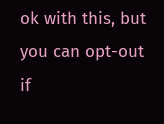ok with this, but you can opt-out if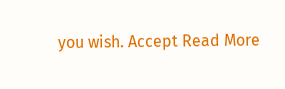you wish. Accept Read More